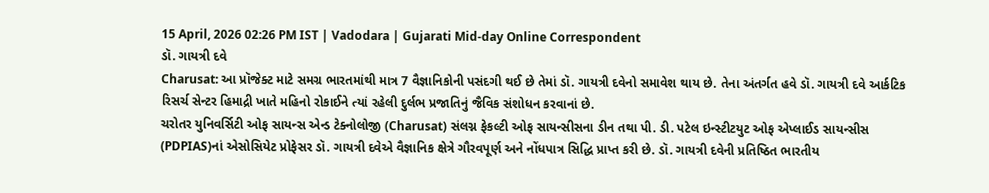15 April, 2026 02:26 PM IST | Vadodara | Gujarati Mid-day Online Correspondent
ડૉ. ગાયત્રી દવે
Charusat: આ પ્રૉજેક્ટ માટે સમગ્ર ભારતમાંથી માત્ર 7 વૈજ્ઞાનિકોની પસંદગી થઈ છે તેમાં ડૉ. ગાયત્રી દવેનો સમાવેશ થાય છે. તેના અંતર્ગત હવે ડૉ. ગાયત્રી દવે આર્કટિક રિસર્ચ સેન્ટર હિમાદ્રી ખાતે મહિનો રોકાઈને ત્યાં રહેલી દુર્લભ પ્રજાતિનું જૈવિક સંશોધન કરવાનાં છે.
ચરોતર યુનિવર્સિટી ઓફ સાયન્સ એન્ડ ટેક્નોલોજી (Charusat) સંલગ્ન ફેકલ્ટી ઓફ સાયન્સીસના ડીન તથા પી. ડી. પટેલ ઇન્સ્ટીટયુટ ઓફ એપ્લાઈડ સાયન્સીસ (PDPIAS)નાં એસોસિયેટ પ્રોફેસર ડૉ. ગાયત્રી દવેએ વૈજ્ઞાનિક ક્ષેત્રે ગૌરવપૂર્ણ અને નોંધપાત્ર સિદ્ધિ પ્રાપ્ત કરી છે. ડૉ. ગાયત્રી દવેની પ્રતિષ્ઠિત ભારતીય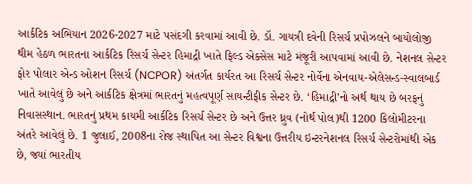આર્કટિક અભિયાન 2026-2027 માટે પસંદગી કરવામાં આવી છે. ડૉ. ગાયત્રી દવેની રિસર્ચ પ્રપોઝલને બાયોલોજી થીમ હેઠળ ભારતના આર્કટિક રિસર્ચ સેન્ટર હિમાદ્રી ખાતે ફિલ્ડ એક્સેસ માટે મંજૂરી આપવામાં આવી છે. નેશનલ સેન્ટર ફોર પોલાર એન્ડ ઓશન રિસર્ચ (NCPOR) અંતર્ગત કાર્યરત આ રિસર્ચ સેન્ટર નોર્વેના એનવાય-એલેસન્ડ-સ્વાલબાર્ડ ખાતે આવેલું છે અને આર્કટિક ક્ષેત્રમાં ભારતનું મહત્વપૂર્ણ સાયન્ટીફીક સેન્ટર છે. ‘હિમાદ્રી’નો અર્થ થાય છે બરફનું નિવાસસ્થાન. ભારતનું પ્રથમ કાયમી આર્કટિક રિસર્ચ સેન્ટર છે અને ઉત્તર ધ્રુવ (નોર્થ પોલ)થી 1200 કિલોમીટરના અંતરે આવેલું છે. 1 જુલાઈ, 2008ના રોજ સ્થાપિત આ સેન્ટર વિશ્વના ઉત્તરીય ઇન્ટરનેશનલ રિસર્ચ સેન્ટરોમાંથી એક છે, જ્યાં ભારતીય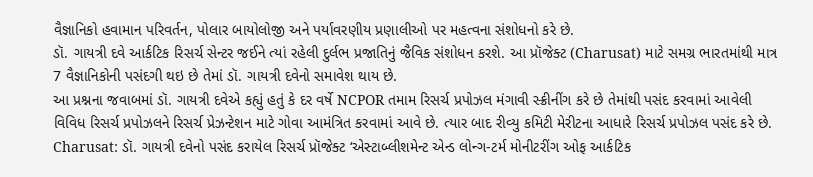વૈજ્ઞાનિકો હવામાન પરિવર્તન, પોલાર બાયોલોજી અને પર્યાવરણીય પ્રણાલીઓ પર મહત્વના સંશોધનો કરે છે.
ડૉ. ગાયત્રી દવે આર્કટિક રિસર્ચ સેન્ટર જઈને ત્યાં રહેલી દુર્લભ પ્રજાતિનું જૈવિક સંશોધન કરશે. આ પ્રૉજેક્ટ (Charusat) માટે સમગ્ર ભારતમાંથી માત્ર 7 વૈજ્ઞાનિકોની પસંદગી થઇ છે તેમાં ડૉ. ગાયત્રી દવેનો સમાવેશ થાય છે.
આ પ્રશ્નના જવાબમાં ડૉ. ગાયત્રી દવેએ કહ્યું હતું કે દર વર્ષે NCPOR તમામ રિસર્ચ પ્રપોઝલ મંગાવી સ્ક્રીનીંગ કરે છે તેમાંથી પસંદ કરવામાં આવેલી વિવિધ રિસર્ચ પ્રપોઝલને રિસર્ચ પ્રેઝન્ટેશન માટે ગોવા આમંત્રિત કરવામાં આવે છે. ત્યાર બાદ રીવ્યુ કમિટી મેરીટના આધારે રિસર્ચ પ્રપોઝલ પસંદ કરે છે.
Charusat: ડૉ. ગાયત્રી દવેનો પસંદ કરાયેલ રિસર્ચ પ્રૉજેક્ટ ‘એસ્ટાબ્લીશમેન્ટ એન્ડ લોન્ગ-ટર્મ મોનીટરીંગ ઓફ આર્કટિક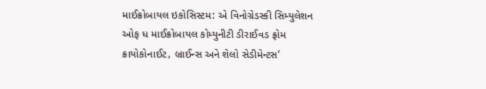માઈક્રોબાયલ ઇકોસિસ્ટમ: એ વિનોગ્રેડસ્કી સિમ્યુલેશન ઓફ ધ માઈક્રોબાયલ કોમ્યુનીટી ડીરાઈવડ ફ્રોમ ક્રાયોકોનાઈટ, બ્રાઈન્સ અને શેલો સેડીમેન્ટસ’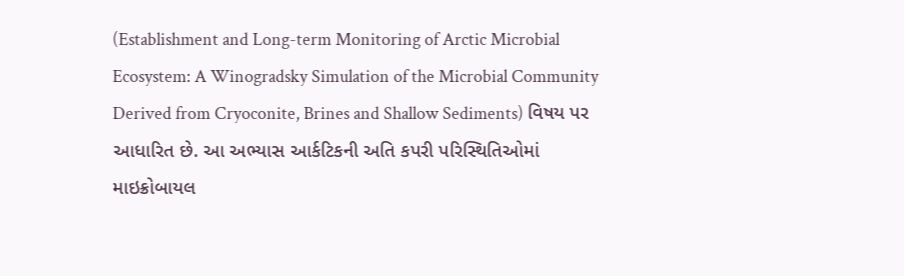(Establishment and Long-term Monitoring of Arctic Microbial Ecosystem: A Winogradsky Simulation of the Microbial Community Derived from Cryoconite, Brines and Shallow Sediments) વિષય પર આધારિત છે. આ અભ્યાસ આર્કટિકની અતિ કપરી પરિસ્થિતિઓમાં માઇક્રોબાયલ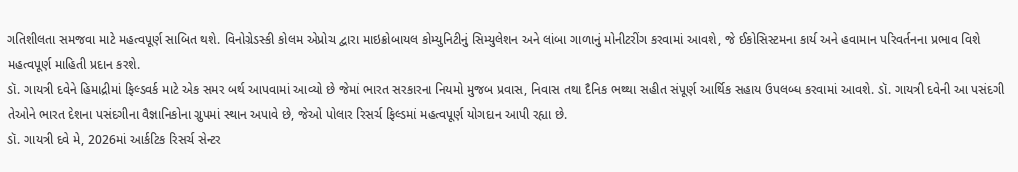ગતિશીલતા સમજવા માટે મહત્વપૂર્ણ સાબિત થશે. વિનોગ્રેડસ્કી કોલમ એપ્રોચ દ્વારા માઇક્રોબાયલ કોમ્યુનિટીનું સિમ્યુલેશન અને લાંબા ગાળાનું મોનીટરીંગ કરવામાં આવશે, જે ઈકોસિસ્ટમના કાર્ય અને હવામાન પરિવર્તનના પ્રભાવ વિશે મહત્વપૂર્ણ માહિતી પ્રદાન કરશે.
ડૉ. ગાયત્રી દવેને હિમાદ્રીમાં ફિલ્ડવર્ક માટે એક સમર બર્થ આપવામાં આવ્યો છે જેમાં ભારત સરકારના નિયમો મુજબ પ્રવાસ, નિવાસ તથા દૈનિક ભથ્થા સહીત સંપૂર્ણ આર્થિક સહાય ઉપલબ્ધ કરવામાં આવશે. ડૉ. ગાયત્રી દવેની આ પસંદગી તેઓને ભારત દેશના પસંદગીના વૈજ્ઞાનિકોના ગ્રુપમાં સ્થાન અપાવે છે, જેઓ પોલાર રિસર્ચ ફિલ્ડમાં મહત્વપૂર્ણ યોગદાન આપી રહ્યા છે.
ડૉ. ગાયત્રી દવે મે, 2026માં આર્કટિક રિસર્ચ સેન્ટર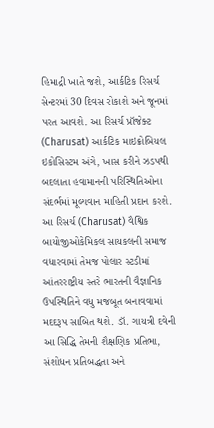હિમાદ્રી ખાતે જશે, આર્કટિક રિસર્ચ સેન્ટરમાં 30 દિવસ રોકાશે અને જૂનમાં પરત આવશે. આ રિસર્ચ પ્રૉજેક્ટ (Charusat) આર્કટિક માઇક્રોબિયલ ઇકોસિસ્ટમ અંગે, ખાસ કરીને ઝડપથી બદલાતા હવામાનની પરિસ્થિતિઓના સંદર્ભમાં મૂલ્યવાન માહિતી પ્રદાન કરશે.
આ રિસર્ચ (Charusat) વૈશ્વિક બાયોજીઓકેમિકલ સાયકલની સમાજ વધારવામાં તેમજ પોલાર સ્ટડીમાં આંતરરાષ્ટ્રીય સ્તરે ભારતની વૈજ્ઞાનિક ઉપસ્થિતિને વધુ મજબૂત બનાવવામાં મદદરૂપ સાબિત થશે. ડૉ. ગાયત્રી દવેની આ સિદ્ધિ તેમની શૈક્ષણિક પ્રતિભા, સંશોધન પ્રતિબદ્ધતા અને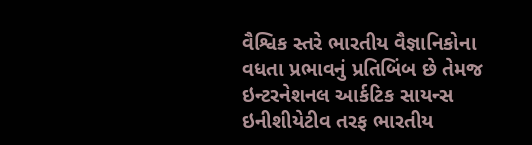વૈશ્વિક સ્તરે ભારતીય વૈજ્ઞાનિકોના વધતા પ્રભાવનું પ્રતિબિંબ છે તેમજ ઇન્ટરનેશનલ આર્કટિક સાયન્સ ઇનીશીયેટીવ તરફ ભારતીય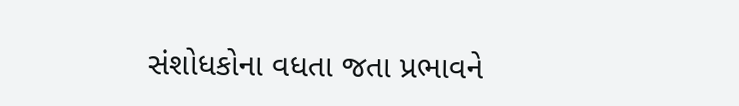સંશોધકોના વધતા જતા પ્રભાવને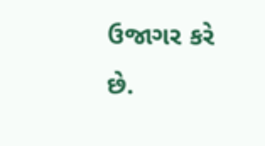ઉજાગર કરે છે.